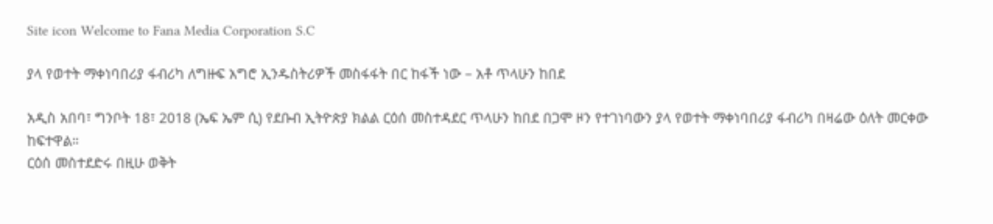Site icon Welcome to Fana Media Corporation S.C

ያላ የወተት ማቀነባበሪያ ፋብሪካ ለግዙፍ አግሮ ኢንዱስትሪዎች መስፋፋት በር ከፋች ነው – አቶ ጥላሁን ከበደ

አዲስ አበባ፣ ግንቦት 18፣ 2018 (ኤፍ ኤም ሲ) የደቡብ ኢትዮጵያ ክልል ርዕሰ መስተዳደር ጥላሁን ከበደ በጋሞ ዞን የተገነባውን ያላ የወተት ማቀነባበሪያ ፋብሪካ በዛሬው ዕለት መርቀው ከፍተዋል።
ርዕሰ መስተደድሩ በዚሁ ወቅት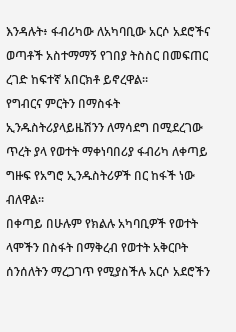እንዳሉት፥ ፋብሪካው ለአካባቢው አርሶ አደሮችና ወጣቶች አስተማማኝ የገበያ ትስስር በመፍጠር ረገድ ከፍተኛ አበርክቶ ይኖረዋል።
የግብርና ምርትን በማስፋት ኢንዱስትሪያላይዜሽንን ለማሳደግ በሚደረገው ጥረት ያላ የወተት ማቀነባበሪያ ፋብሪካ ለቀጣይ ግዙፍ የአግሮ ኢንዱስትሪዎች በር ከፋች ነው ብለዋል።
በቀጣይ በሁሉም የክልሉ አካባቢዎች የወተት ላሞችን በስፋት በማቅረብ የወተት አቅርቦት ሰንሰለትን ማረጋገጥ የሚያስችሉ አርሶ አደሮችን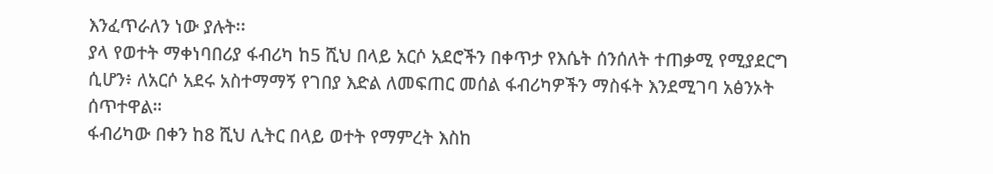እንፈጥራለን ነው ያሉት፡፡
ያላ የወተት ማቀነባበሪያ ፋብሪካ ከ5 ሺህ በላይ አርሶ አደሮችን በቀጥታ የእሴት ሰንሰለት ተጠቃሚ የሚያደርግ ሲሆን፥ ለአርሶ አደሩ አስተማማኝ የገበያ እድል ለመፍጠር መሰል ፋብሪካዎችን ማስፋት እንደሚገባ አፅንኦት ሰጥተዋል።
ፋብሪካው በቀን ከ8 ሺህ ሊትር በላይ ወተት የማምረት እስከ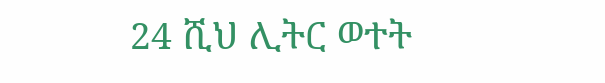24 ሺህ ሊትር ወተት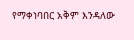የማቀነባበር አቅም እንዳለው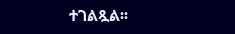ተገልጿል፡፡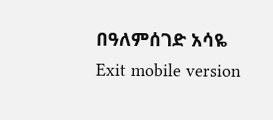በዓለምሰገድ አሳዬ
Exit mobile version